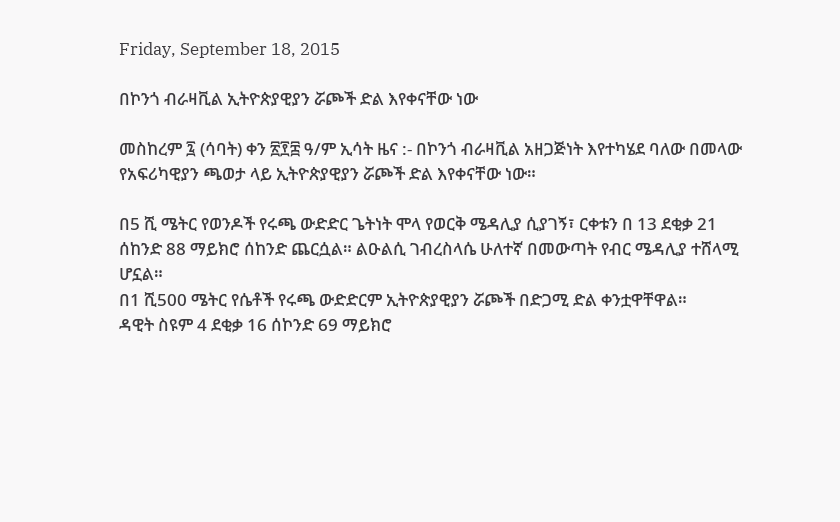Friday, September 18, 2015

በኮንጎ ብራዛቪል ኢትዮጵያዊያን ሯጮች ድል እየቀናቸው ነው

መስከረም ፯ (ሳባት) ቀን ፳፻፰ ዓ/ም ኢሳት ዜና :- በኮንጎ ብራዛቪል አዘጋጅነት እየተካሄደ ባለው በመላው የአፍሪካዊያን ጫወታ ላይ ኢትዮጵያዊያን ሯጮች ድል እየቀናቸው ነው።

በ5 ሺ ሜትር የወንዶች የሩጫ ውድድር ጌትነት ሞላ የወርቅ ሜዳሊያ ሲያገኝ፣ ርቀቱን በ 13 ደቂቃ 21 ሰከንድ 88 ማይክሮ ሰከንድ ጨርሷል። ልዑልሲ ገብረስላሴ ሁለተኛ በመውጣት የብር ሜዳሊያ ተሸላሚ ሆኗል።
በ1 ሺ500 ሜትር የሴቶች የሩጫ ውድድርም ኢትዮጵያዊያን ሯጮች በድጋሚ ድል ቀንቷዋቸዋል።
ዳዊት ስዩም 4 ደቂቃ 16 ሰኮንድ 69 ማይክሮ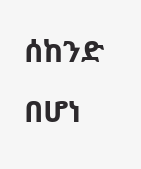ሰከንድ በሆነ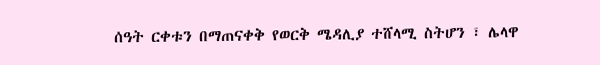ሰዓት ርቀቱን በማጠናቀቅ የወርቅ ሜዳሊያ ተሸላሚ ስትሆን ፣ ሌላዋ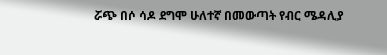ሯጭ በሶ ሳዶ ደግሞ ሁለተኛ በመውጣት የብር ሜዳሊያ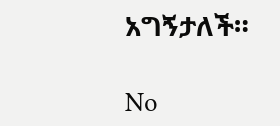አግኝታለች።

No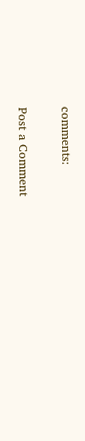comments:

Post a Comment